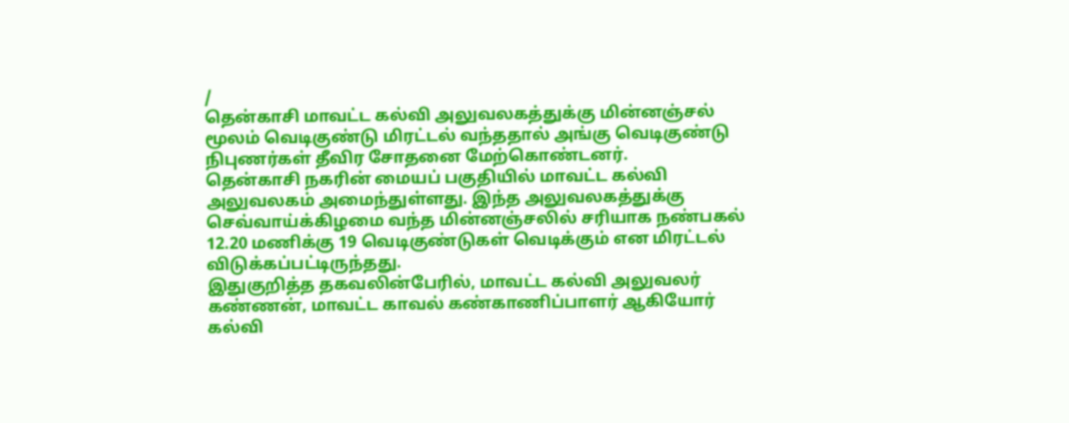/
தென்காசி மாவட்ட கல்வி அலுவலகத்துக்கு மின்னஞ்சல் மூலம் வெடிகுண்டு மிரட்டல் வந்ததால் அங்கு வெடிகுண்டு நிபுணர்கள் தீவிர சோதனை மேற்கொண்டனர்.
தென்காசி நகரின் மையப் பகுதியில் மாவட்ட கல்வி அலுவலகம் அமைந்துள்ளது. இந்த அலுவலகத்துக்கு செவ்வாய்க்கிழமை வந்த மின்னஞ்சலில் சரியாக நண்பகல் 12.20 மணிக்கு 19 வெடிகுண்டுகள் வெடிக்கும் என மிரட்டல் விடுக்கப்பட்டிருந்தது.
இதுகுறித்த தகவலின்பேரில், மாவட்ட கல்வி அலுவலர் கண்ணன், மாவட்ட காவல் கண்காணிப்பாளர் ஆகியோர் கல்வி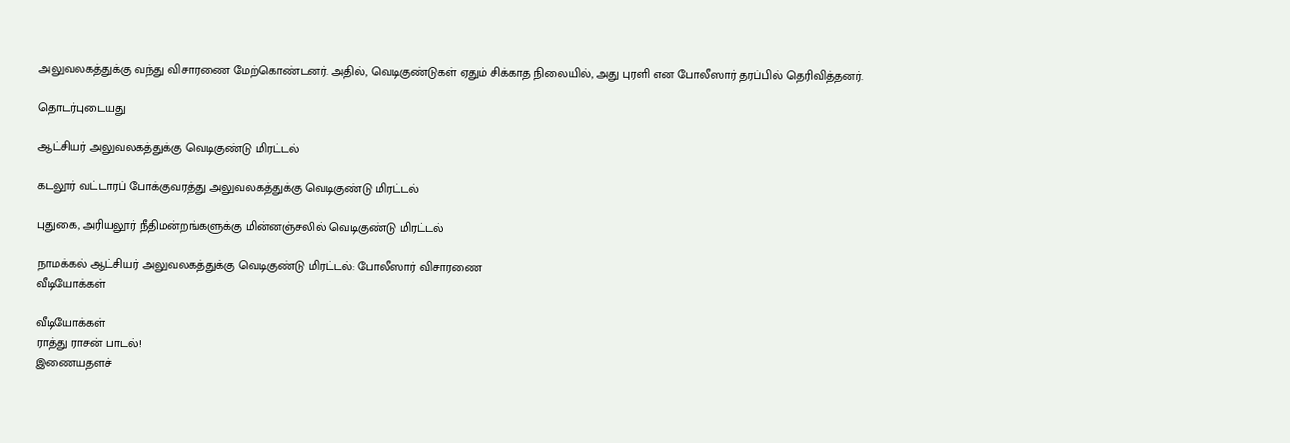அலுவலகத்துக்கு வந்து விசாரணை மேற்கொண்டனர். அதில், வெடிகுண்டுகள் ஏதும் சிக்காத நிலையில், அது புரளி என போலீஸார் தரப்பில் தெரிவித்தனர்.

தொடர்புடையது

ஆட்சியர் அலுவலகத்துக்கு வெடிகுண்டு மிரட்டல்

கடலூர் வட்டாரப் போக்குவரத்து அலுவலகத்துக்கு வெடிகுண்டு மிரட்டல்

புதுகை, அரியலூர் நீதிமன்றங்களுக்கு மின்னஞ்சலில் வெடிகுண்டு மிரட்டல்

நாமக்கல் ஆட்சியர் அலுவலகத்துக்கு வெடிகுண்டு மிரட்டல்: போலீஸார் விசாரணை
வீடியோக்கள்

வீடியோக்கள்
ராத்து ராசன் பாடல்!
இணையதளச்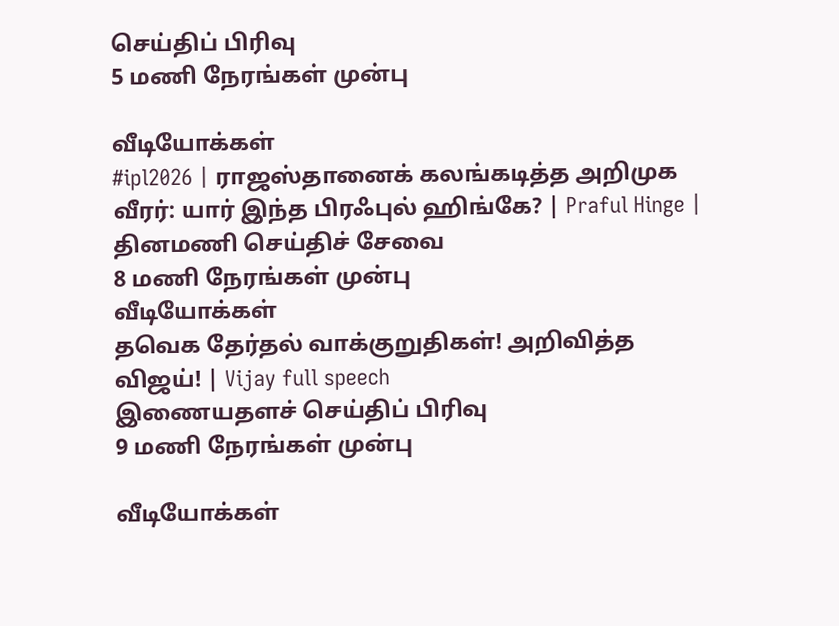செய்திப் பிரிவு
5 மணி நேரங்கள் முன்பு

வீடியோக்கள்
#ipl2026 | ராஜஸ்தானைக் கலங்கடித்த அறிமுக வீரர்: யார் இந்த பிரஃபுல் ஹிங்கே? | Praful Hinge |
தினமணி செய்திச் சேவை
8 மணி நேரங்கள் முன்பு
வீடியோக்கள்
தவெக தேர்தல் வாக்குறுதிகள்! அறிவித்த விஜய்! | Vijay full speech
இணையதளச் செய்திப் பிரிவு
9 மணி நேரங்கள் முன்பு

வீடியோக்கள்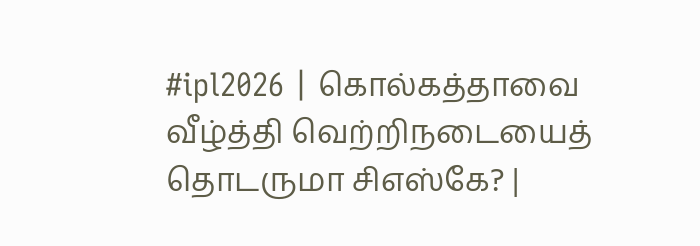#ipl2026 | கொல்கத்தாவை வீழ்த்தி வெற்றிநடையைத் தொடருமா சிஎஸ்கே? |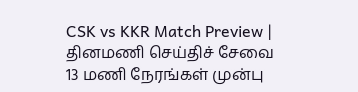CSK vs KKR Match Preview |
தினமணி செய்திச் சேவை
13 மணி நேரங்கள் முன்பு